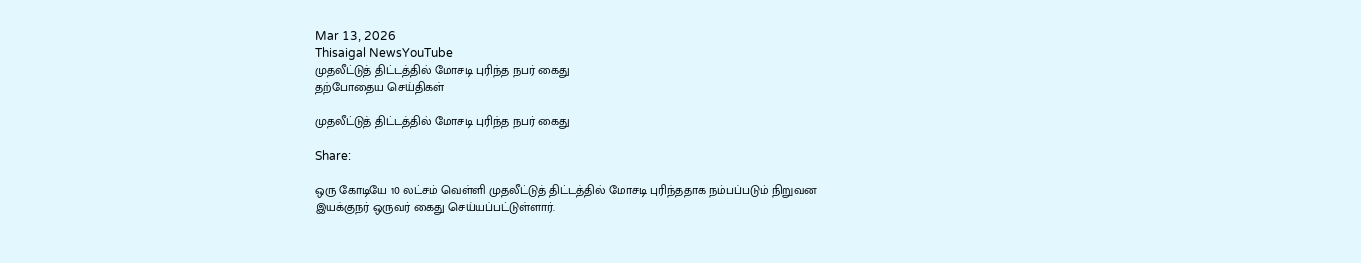Mar 13, 2026
Thisaigal NewsYouTube
முதலீட்டுத் திட்டத்தில் மோசடி புரிந்த நபர் கைது
தற்போதைய செய்திகள்

முதலீட்டுத் திட்டத்தில் மோசடி புரிந்த நபர் கைது

Share:

ஒரு கோடியே 10 லட்சம் வெள்ளி முதலீட்டுத் திட்டத்தில் மோசடி புரிந்ததாக நம்பப்படும் நிறுவன இயக்குநர் ஒருவர் கைது செய்யப்பட்டுள்ளார்.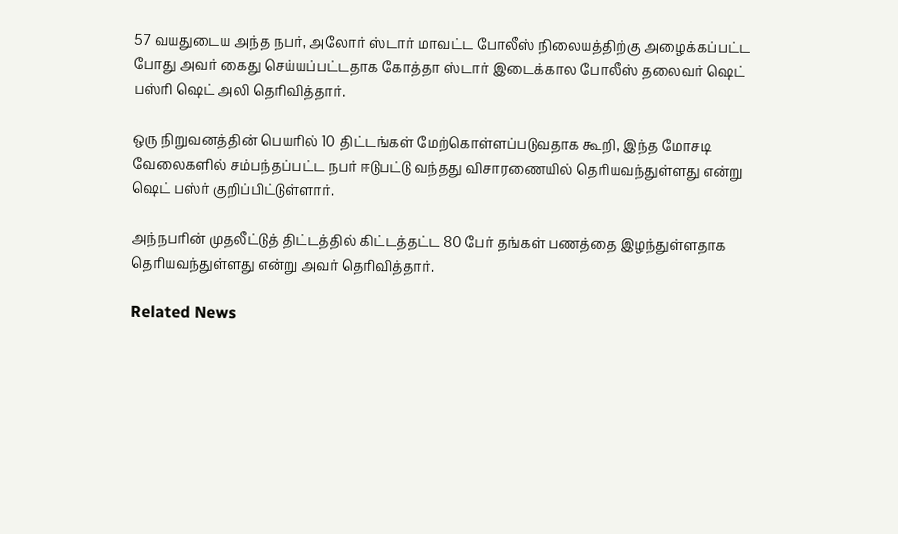57 வயதுடைய அந்த நபர், அலோர் ஸ்டார் மாவட்ட போலீஸ் நிலையத்திற்கு அழைக்கப்பட்ட போது அவர் கைது செய்யப்பட்டதாக கோத்தா ஸ்டார் இடைக்கால போலீஸ் தலைவர் ஷெட் பஸ்ரி ஷெட் அலி தெரிவித்தார்.

ஒரு நிறுவனத்தின் பெயரில் 10 திட்டங்கள் மேற்கொள்ளப்படுவதாக கூறி, இந்த மோசடி வேலைகளில் சம்பந்தப்பட்ட நபர் ஈடுபட்டு வந்தது விசாரணையில் தெரியவந்துள்ளது என்று ஷெட் பஸ்ர் குறிப்பிட்டுள்ளார்.

அந்நபரின் முதலீட்டுத் திட்டத்தில் கிட்டத்தட்ட 80 பேர் தங்கள் பணத்தை இழந்துள்ளதாக தெரியவந்துள்ளது என்று அவர் தெரிவித்தார்.

Related News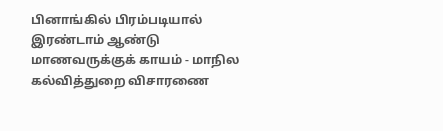பினாங்கில் பிரம்படியால் இரண்டாம் ஆண்டு மாணவருக்குக் காயம் - மாநில கல்வித்துறை விசாரணை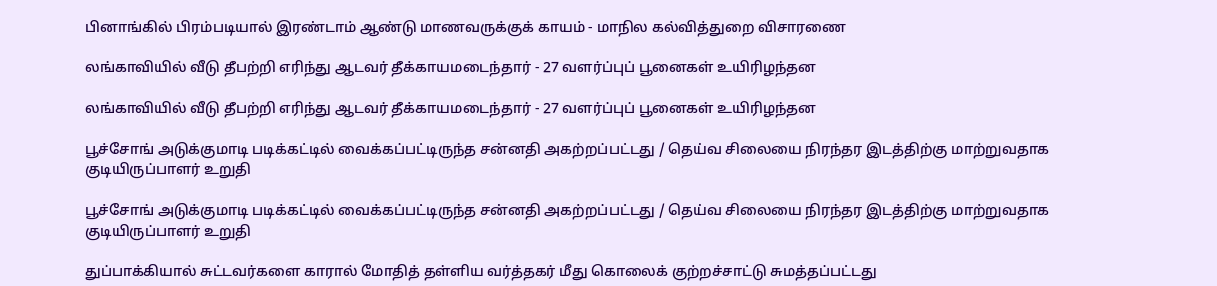பினாங்கில் பிரம்படியால் இரண்டாம் ஆண்டு மாணவருக்குக் காயம் - மாநில கல்வித்துறை விசாரணை

லங்காவியில் வீடு தீபற்றி எரிந்து ஆடவர் தீக்காயமடைந்தார் - 27 வளர்ப்புப் பூனைகள் உயிரிழந்தன

லங்காவியில் வீடு தீபற்றி எரிந்து ஆடவர் தீக்காயமடைந்தார் - 27 வளர்ப்புப் பூனைகள் உயிரிழந்தன

பூச்சோங் அடுக்குமாடி படிக்கட்டில் வைக்கப்பட்டிருந்த சன்னதி அகற்றப்பட்டது / தெய்வ சிலையை நிரந்தர இடத்திற்கு மாற்றுவதாக குடியிருப்பாளர் உறுதி

பூச்சோங் அடுக்குமாடி படிக்கட்டில் வைக்கப்பட்டிருந்த சன்னதி அகற்றப்பட்டது / தெய்வ சிலையை நிரந்தர இடத்திற்கு மாற்றுவதாக குடியிருப்பாளர் உறுதி

துப்பாக்கியால் சுட்டவர்களை காரால் மோதித் தள்ளிய வர்த்தகர் மீது கொலைக் குற்றச்சாட்டு சுமத்தப்பட்டது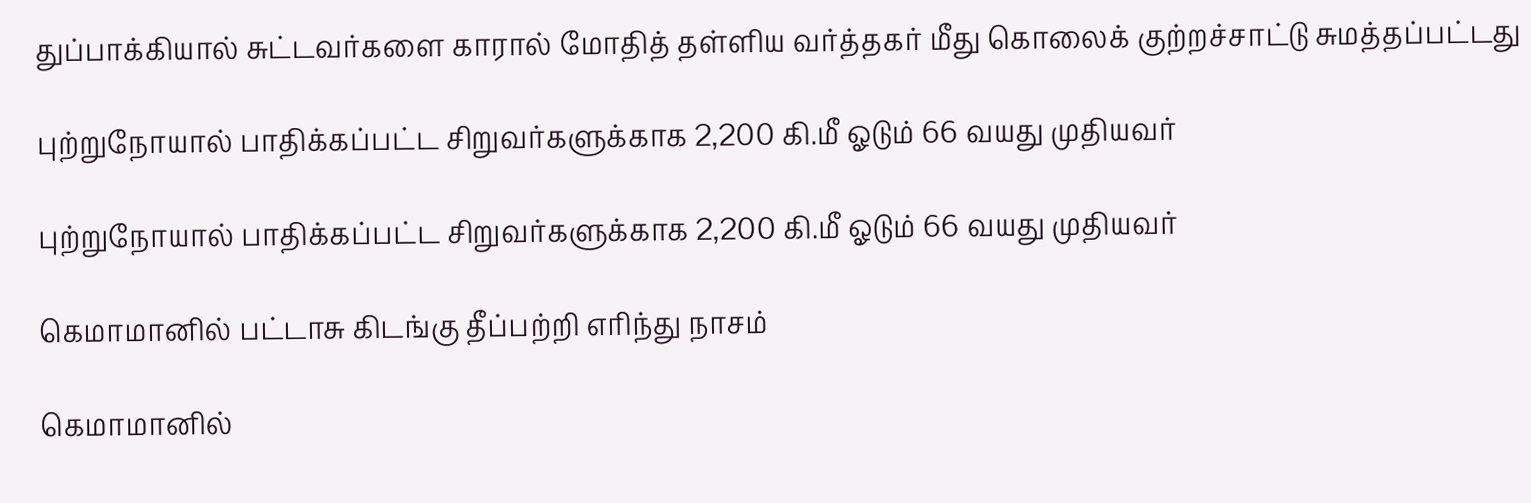துப்பாக்கியால் சுட்டவர்களை காரால் மோதித் தள்ளிய வர்த்தகர் மீது கொலைக் குற்றச்சாட்டு சுமத்தப்பட்டது

புற்றுநோயால் பாதிக்கப்பட்ட சிறுவர்களுக்காக 2,200 கி.மீ ஓடும் 66 வயது முதியவர்

புற்றுநோயால் பாதிக்கப்பட்ட சிறுவர்களுக்காக 2,200 கி.மீ ஓடும் 66 வயது முதியவர்

கெமாமானில் பட்டாசு கிடங்கு தீப்பற்றி எரிந்து நாசம்

கெமாமானில்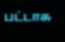பட்டாசு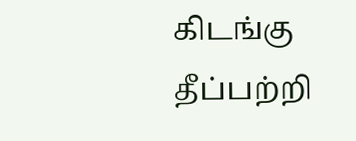கிடங்கு தீப்பற்றி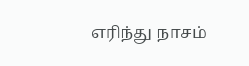எரிந்து நாசம்